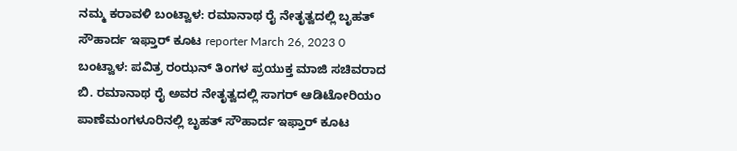ನಮ್ಮ ಕರಾವಳಿ ಬಂಟ್ವಾಳ: ರಮಾನಾಥ ರೈ ನೇತೃತ್ವದಲ್ಲಿ ಬೃಹತ್ ಸೌಹಾರ್ದ ಇಫ್ತಾರ್ ಕೂಟ reporter March 26, 2023 0 ಬಂಟ್ವಾಳ: ಪವಿತ್ರ ರಂಝನ್ ತಿಂಗಳ ಪ್ರಯುಕ್ತ ಮಾಜಿ ಸಚಿವರಾದ ಬಿ. ರಮಾನಾಥ ರೈ ಅವರ ನೇತೃತ್ವದಲ್ಲಿ ಸಾಗರ್ ಆಡಿಟೋರಿಯಂ ಪಾಣೆಮಂಗಳೂರಿನಲ್ಲಿ ಬೃಹತ್ ಸೌಹಾರ್ದ ಇಫ್ತಾರ್ ಕೂಟ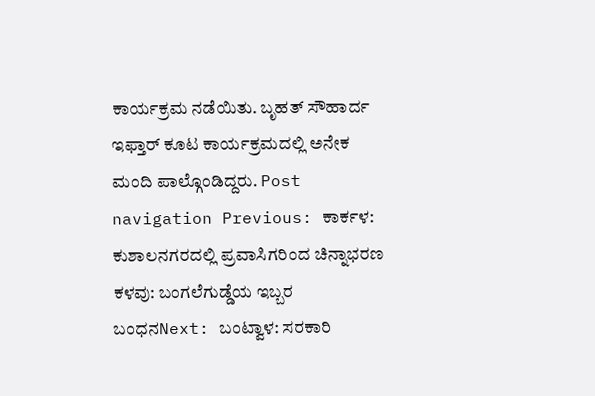ಕಾರ್ಯಕ್ರಮ ನಡೆಯಿತು. ಬೃಹತ್ ಸೌಹಾರ್ದ ಇಫ್ತಾರ್ ಕೂಟ ಕಾರ್ಯಕ್ರಮದಲ್ಲಿ ಅನೇಕ ಮಂದಿ ಪಾಲ್ಗೊಂಡಿದ್ದರು. Post navigation Previous: ಕಾರ್ಕಳ: ಕುಶಾಲನಗರದಲ್ಲಿ ಪ್ರವಾಸಿಗರಿಂದ ಚಿನ್ನಾಭರಣ ಕಳವು: ಬಂಗಲೆಗುಡ್ಡೆಯ ಇಬ್ಬರ ಬಂಧನNext: ಬಂಟ್ವಾಳ: ಸರಕಾರಿ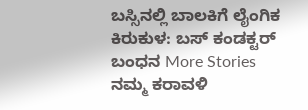ಬಸ್ಸಿನಲ್ಲಿ ಬಾಲಕಿಗೆ ಲೈಂಗಿಕ ಕಿರುಕುಳ: ಬಸ್ ಕಂಡಕ್ಟರ್ ಬಂಧನ More Stories ನಮ್ಮ ಕರಾವಳಿ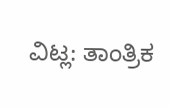ವಿಟ್ಲ: ತಾಂತ್ರಿಕ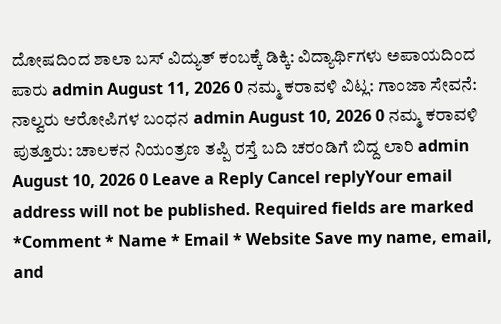ದೋಷದಿಂದ ಶಾಲಾ ಬಸ್ ವಿದ್ಯುತ್ ಕಂಬಕ್ಕೆ ಡಿಕ್ಕಿ: ವಿದ್ಯಾರ್ಥಿಗಳು ಅಪಾಯದಿಂದ ಪಾರು admin August 11, 2026 0 ನಮ್ಮ ಕರಾವಳಿ ವಿಟ್ಲ: ಗಾಂಜಾ ಸೇವನೆ: ನಾಲ್ವರು ಆರೋಪಿಗಳ ಬಂಧನ admin August 10, 2026 0 ನಮ್ಮ ಕರಾವಳಿ ಪುತ್ತೂರು: ಚಾಲಕನ ನಿಯಂತ್ರಣ ತಪ್ಪಿ ರಸ್ತೆ ಬದಿ ಚರಂಡಿಗೆ ಬಿದ್ದ ಲಾರಿ admin August 10, 2026 0 Leave a Reply Cancel replyYour email address will not be published. Required fields are marked *Comment * Name * Email * Website Save my name, email, and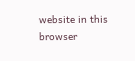website in this browser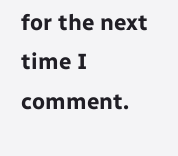for the next time I comment.